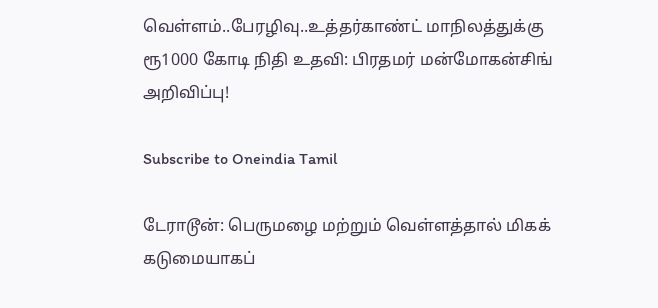வெள்ளம்..பேரழிவு..உத்தர்காண்ட் மாநிலத்துக்கு ரூ1000 கோடி நிதி உதவி: பிரதமர் மன்மோகன்சிங் அறிவிப்பு!

Subscribe to Oneindia Tamil

டேராடூன்: பெருமழை மற்றும் வெள்ளத்தால் மிகக் கடுமையாகப்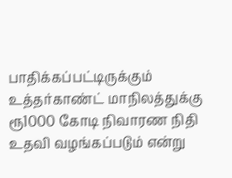பாதிக்கப்பட்டிருக்கும் உத்தர்காண்ட் மாநிலத்துக்கு ரூ1000 கோடி நிவாரண நிதி உதவி வழங்கப்படும் என்று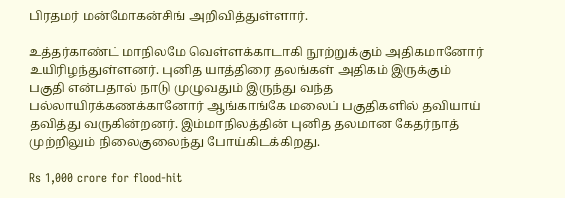பிரதமர் மன்மோகன்சிங் அறிவித்துள்ளார்.

உத்தர்காண்ட் மாநிலமே வெள்ளக்காடாகி நூற்றுக்கும் அதிகமானோர் உயிரிழந்துள்ளனர். புனித யாத்திரை தலங்கள் அதிகம் இருக்கும் பகுதி என்பதால் நாடு முழுவதும் இருந்து வந்த பல்லாயிரக்கணக்கானோர் ஆங்காங்கே மலைப் பகுதிகளில் தவியாய் தவித்து வருகின்றனர். இம்மாநிலத்தின் புனித தலமான கேதர்நாத் முற்றிலும் நிலைகுலைந்து போய்கிடக்கிறது.

Rs 1,000 crore for flood-hit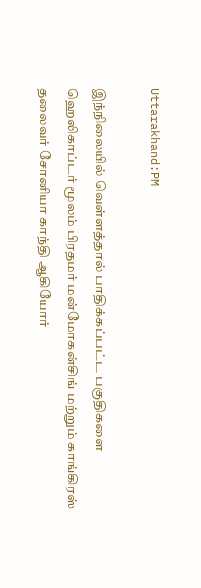Uttarakhand:PM

இந்நிலையில் வெள்ளத்தால் பாதிக்கப்பட்ட பகுதிகளை ஹெலிகாப்டர் மூலம் பிரதமர் மன்மோகன்சிங் மற்றும் காங்கிரஸ் தலைவர் சோனியா காந்தி ஆகியோர்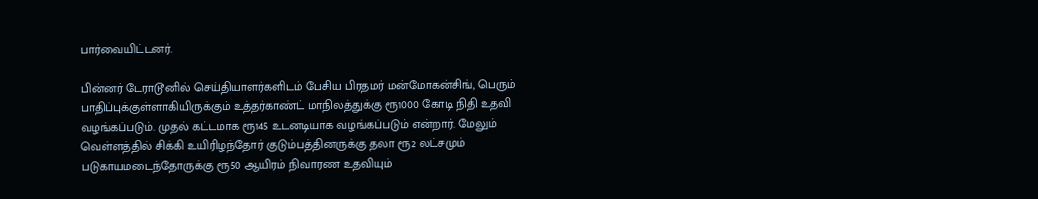பார்வையிட்டனர்.

பின்னர் டேராடூனில் செய்தியாளர்களிடம் பேசிய பிரதமர் மன்மோகன்சிங், பெரும் பாதிப்புக்குள்ளாகியிருக்கும் உத்தர்காண்ட் மாநிலத்துக்கு ரூ1000 கோடி நிதி உதவி வழங்கப்படும். முதல் கட்டமாக ரூ145 உடனடியாக வழங்கப்படும் என்றார். மேலும் வெள்ளத்தில் சிக்கி உயிரிழந்தோர் குடும்பத்தினருக்கு தலா ரூ2 லட்சமும் படுகாயமடைந்தோருக்கு ரூ50 ஆயிரம் நிவாரண உதவியும்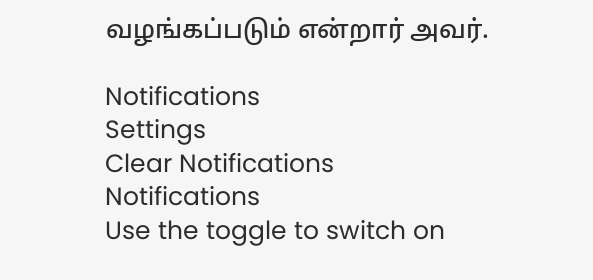வழங்கப்படும் என்றார் அவர்.

Notifications
Settings
Clear Notifications
Notifications
Use the toggle to switch on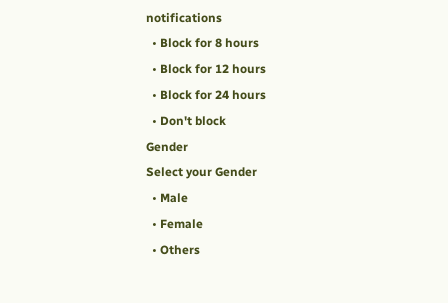notifications
  • Block for 8 hours
  • Block for 12 hours
  • Block for 24 hours
  • Don't block
Gender
Select your Gender
  • Male
  • Female
  • Others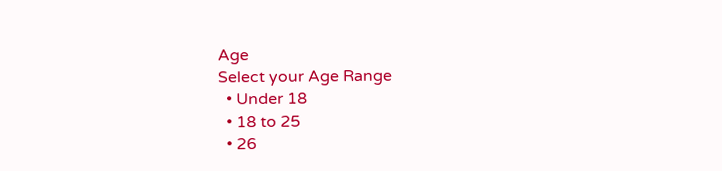Age
Select your Age Range
  • Under 18
  • 18 to 25
  • 26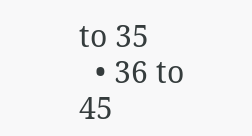to 35
  • 36 to 45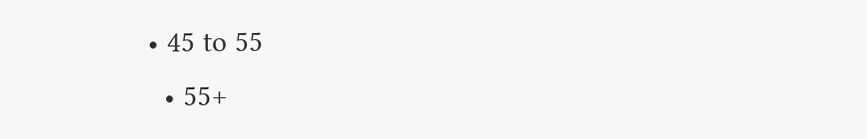• 45 to 55
  • 55+